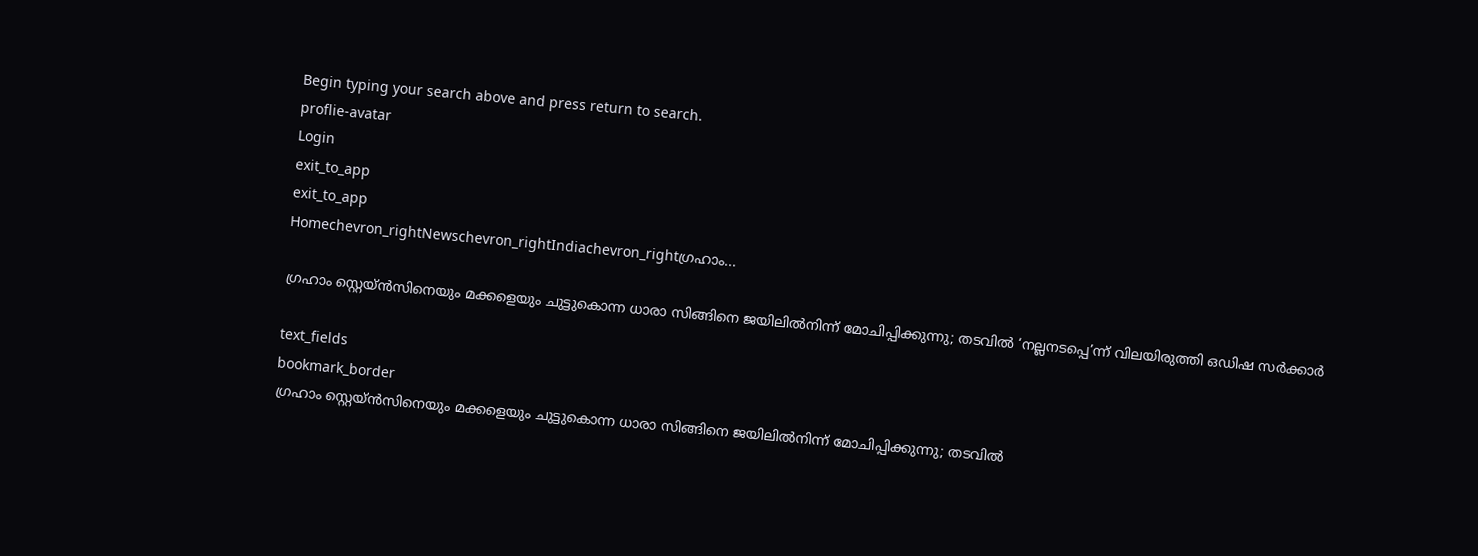Begin typing your search above and press return to search.
proflie-avatar
Login
exit_to_app
exit_to_app
Homechevron_rightNewschevron_rightIndiachevron_rightഗ്രഹാം...

ഗ്രഹാം സ്റ്റെയ്‌ൻസിനെയും മക്കളെയും ചുട്ടുകൊന്ന ധാരാ സിങ്ങിനെ ജയിലിൽനിന്ന് മോചിപ്പിക്കുന്നു; തടവിൽ ‘നല്ലനടപ്പെ’ന്ന് വിലയിരുത്തി ഒഡിഷ സർക്കാർ

text_fields
bookmark_border
ഗ്രഹാം സ്റ്റെയ്‌ൻസിനെയും മക്കളെയും ചുട്ടുകൊന്ന ധാരാ സിങ്ങിനെ ജയിലിൽനിന്ന് മോചിപ്പിക്കുന്നു; തടവിൽ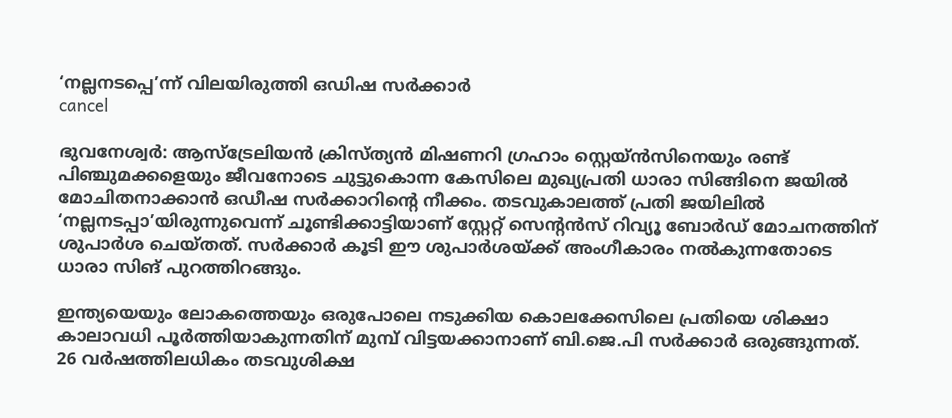‘നല്ലനടപ്പെ’ന്ന് വിലയിരുത്തി ഒഡിഷ സർക്കാർ
cancel

ഭുവനേശ്വർ: ആസ്‌ട്രേലിയൻ ക്രിസ്ത്യൻ മിഷണറി ഗ്രഹാം സ്റ്റെയ്‌ൻസിനെയും രണ്ട് പിഞ്ചുമക്കളെയും ജീവനോടെ ചുട്ടുകൊന്ന കേസിലെ മുഖ്യപ്രതി ധാരാ സിങ്ങിനെ ജയിൽ മോചിതനാക്കാൻ ഒഡീഷ സർക്കാറിന്റെ നീക്കം. തടവുകാലത്ത് പ്രതി ജയിലിൽ ‘നല്ലനടപ്പാ’യിരുന്നുവെന്ന് ചൂണ്ടിക്കാട്ടിയാണ് സ്റ്റേറ്റ് സെന്റൻസ് റിവ്യൂ ബോർഡ് മോചനത്തിന് ശുപാർശ ചെയ്തത്. സർക്കാർ കൂടി ഈ ശുപാർശയ്ക്ക് അംഗീകാരം നൽകുന്നതോടെ ധാരാ സിങ് പുറത്തിറങ്ങും.

ഇന്ത്യയെയും ലോകത്തെയും ഒരുപോലെ നടുക്കിയ കൊലക്കേസിലെ പ്രതിയെ ശിക്ഷാ കാലാവധി പൂർത്തിയാകുന്നതിന് മുമ്പ് വിട്ടയക്കാനാണ് ബി.ജെ.പി സർക്കാർ ഒരുങ്ങുന്നത്. 26 വർഷത്തിലധികം തടവുശിക്ഷ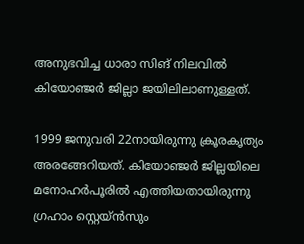അനുഭവിച്ച ധാരാ സിങ് നിലവിൽ കിയോഞ്ജർ ജില്ലാ ജയിലിലാണുള്ളത്.

1999 ജനുവരി 22നായിരുന്നു ക്രൂരകൃത്യം അരങ്ങേറിയത്. കിയോഞ്ജർ ജില്ലയിലെ മനോഹർപൂരിൽ എത്തിയതായിരുന്നു ഗ്രഹാം സ്റ്റെയ്‌ൻസും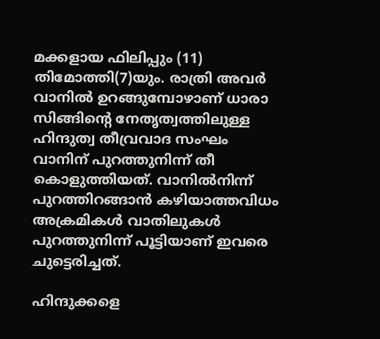മക്കളായ ഫിലിപ്പും (11) തിമോത്തി(7)യും. രാത്രി അവർ വാനിൽ ഉറങ്ങുമ്പോഴാണ് ധാരാ സിങ്ങിന്റെ നേതൃത്വത്തിലുള്ള ഹിന്ദുത്വ തീവ്രവാദ സംഘം വാനിന് പുറത്തുനിന്ന് തീ കൊളുത്തിയത്. വാനിൽനിന്ന് പുറത്തിറങ്ങാൻ കഴിയാത്തവിധം അക്രമികൾ വാതിലുകൾ പുറത്തുനിന്ന് പൂട്ടിയാണ് ഇവരെ ചുട്ടെരിച്ചത്.

ഹിന്ദുക്കളെ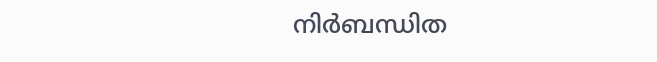നിർബന്ധിത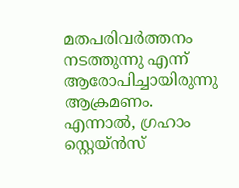മതപരിവർത്തനം നടത്തുന്നു എന്ന് ആരോപിച്ചായിരുന്നു ആക്രമണം. എന്നാൽ, ഗ്രഹാം സ്റ്റെയ്‌ൻസ്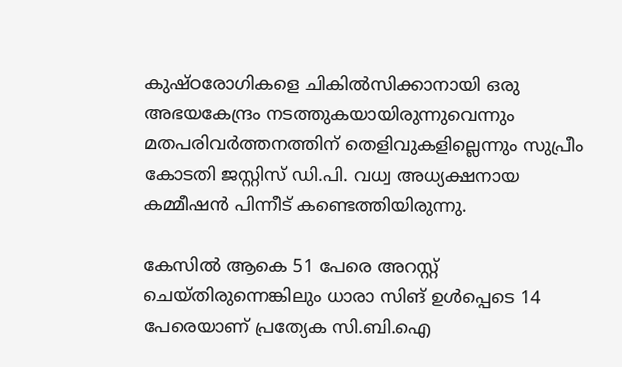കുഷ്ഠരോഗികളെ ചികിൽസിക്കാനായി ഒരു അഭയകേന്ദ്രം നടത്തുകയായിരുന്നുവെന്നും മതപരിവർത്തനത്തിന് തെളിവുകളില്ലെന്നും സുപ്രീം കോടതി ജസ്റ്റിസ് ഡി.പി. വധ്വ അധ്യക്ഷനായ കമ്മീഷൻ പിന്നീട് കണ്ടെത്തിയിരുന്നു.

കേസിൽ ആകെ 51 പേരെ അറസ്റ്റ് ചെയ്തിരുന്നെങ്കിലും ധാരാ സിങ് ഉൾപ്പെടെ 14 പേരെയാണ് പ്രത്യേക സി.ബി.ഐ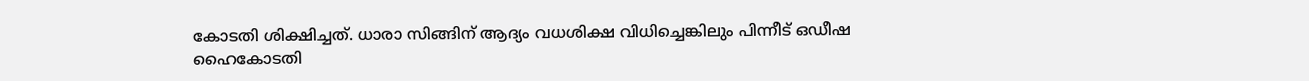കോടതി ശിക്ഷിച്ചത്. ധാരാ സിങ്ങിന് ആദ്യം വധശിക്ഷ വിധിച്ചെങ്കിലും പിന്നീട് ഒഡീഷ ഹൈകോടതി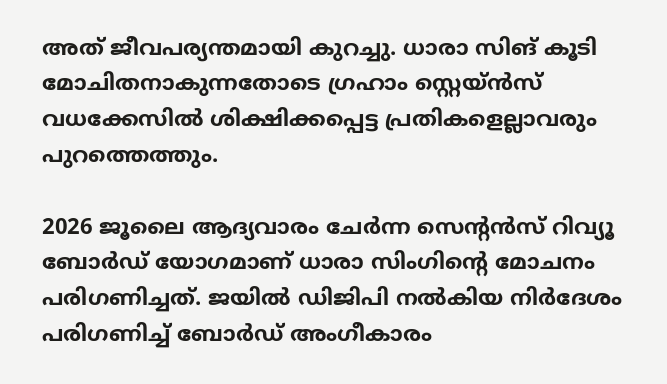അത് ജീവപര്യന്തമായി കുറച്ചു. ധാരാ സിങ് കൂടി മോചിതനാകുന്നതോടെ ഗ്രഹാം സ്റ്റെയ്‌ൻസ് വധക്കേസിൽ ശിക്ഷിക്കപ്പെട്ട പ്രതികളെല്ലാവരും പുറത്തെത്തും.

2026 ജൂലൈ ആദ്യവാരം ചേർന്ന സെന്റൻസ് റിവ്യൂ ബോർഡ് യോഗമാണ് ധാരാ സിംഗിന്റെ മോചനം പരിഗണിച്ചത്. ജയിൽ ഡിജിപി നൽകിയ നിർദേശം പരിഗണിച്ച് ബോർഡ് അംഗീകാരം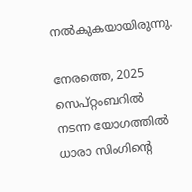നൽകുകയായിരുന്നു.

നേരത്തെ, 2025 സെപ്റ്റംബറിൽ നടന്ന യോഗത്തിൽ ധാരാ സിംഗിന്റെ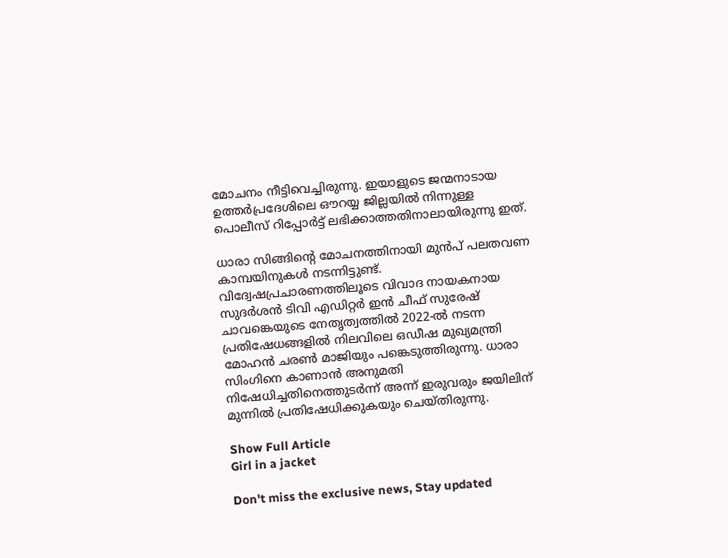മോചനം നീട്ടിവെച്ചിരുന്നു. ഇയാളുടെ ജന്മനാടായ ഉത്തർപ്രദേശിലെ ഔറയ്യ ജില്ലയിൽ നിന്നുള്ള പൊലീസ് റിപ്പോർട്ട് ലഭിക്കാത്തതിനാലായിരുന്നു ഇത്.

ധാരാ സിങ്ങിന്റെ മോചനത്തിനായി മുൻപ് പലതവണ കാമ്പയിനുകൾ നടന്നിട്ടുണ്ട്. വിദ്വേഷപ്രചാരണത്തിലൂടെ വിവാദ നായകനായ സുദർശൻ ടിവി എഡിറ്റർ ഇൻ ചീഫ് സുരേഷ് ചാവങ്കെയുടെ നേതൃത്വത്തിൽ 2022-ൽ നടന്ന പ്രതിഷേധങ്ങളിൽ നിലവിലെ ഒഡീഷ മുഖ്യമന്ത്രി മോഹൻ ചരൺ മാജിയും പങ്കെടുത്തിരുന്നു. ധാരാ സിംഗിനെ കാണാൻ അനുമതി നിഷേധിച്ചതിനെത്തുടർന്ന് അന്ന് ഇരുവരും ജയിലിന് മുന്നിൽ പ്രതിഷേധിക്കുകയും ചെയ്തിരുന്നു.

Show Full Article
Girl in a jacket

Don't miss the exclusive news, Stay updated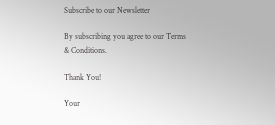Subscribe to our Newsletter

By subscribing you agree to our Terms & Conditions.

Thank You!

Your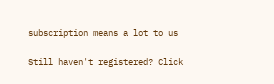subscription means a lot to us

Still haven't registered? Click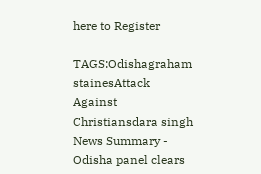here to Register

TAGS:Odishagraham stainesAttack Against Christiansdara singh
News Summary - Odisha panel clears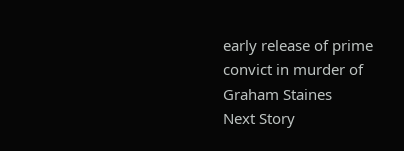early release of prime convict in murder of Graham Staines
Next Story